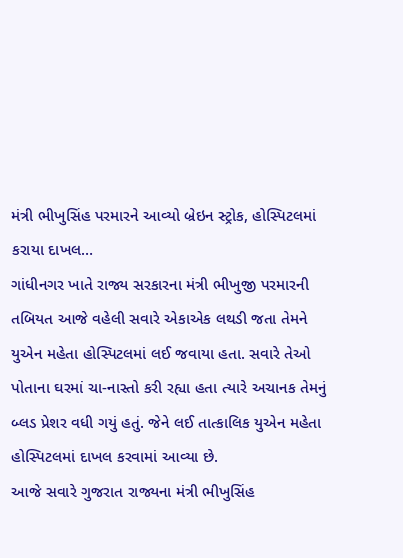મંત્રી ભીખુસિંહ પરમારને આવ્યો બ્રેઇન સ્ટ્રોક, હોસ્પિટલમાં કરાયા દાખલ…
ગાંધીનગર ખાતે રાજ્ય સરકારના મંત્રી ભીખુજી પરમારની તબિયત આજે વહેલી સવારે એકાએક લથડી જતા તેમને યુએન મહેતા હોસ્પિટલમાં લઈ જવાયા હતા. સવારે તેઓ પોતાના ઘરમાં ચા-નાસ્તો કરી રહ્યા હતા ત્યારે અચાનક તેમનું બ્લડ પ્રેશર વધી ગયું હતું. જેને લઈ તાત્કાલિક યુએન મહેતા હોસ્પિટલમાં દાખલ કરવામાં આવ્યા છે.
આજે સવારે ગુજરાત રાજ્યના મંત્રી ભીખુસિંહ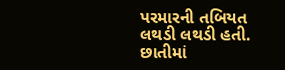પરમારની તબિયત લથડી લથડી હતી. છાતીમાં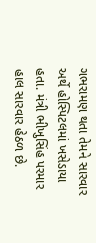ગભરામણ થતા તેમને સારવાર અર્થે હોસ્પિટલમાં ખસેડાયા હતા. મંત્રી ભીખુસિંહ પરમાર હાલ સારવાર હેઠળ છે.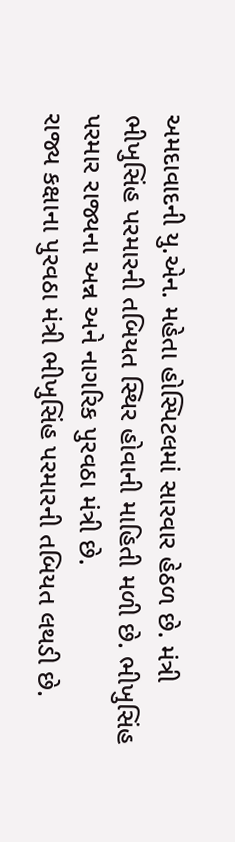અમદાવાદની યુ.એન. મહેતા હોસ્પિટલમાં સારવાર હેઠળ છે. મંત્રી ભીખુસિંહ પરમારની તબિયત સ્થિર હોવાની માહિતી મળી છે. ભીખુસિંહ પરમાર રાજ્યના અન્ન અને નાગરિક પુરવઠા મંત્રી છે.
રાજ્ય કક્ષાના પુરવઠા મંત્રી ભીખુસિંહ પરમારની તબિયત લથડી છે.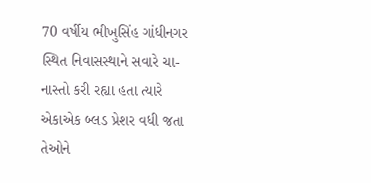70 વર્ષીય ભીખુસિંહ ગાંધીનગર સ્થિત નિવાસસ્થાને સવારે ચા-નાસ્તો કરી રહ્યા હતા ત્યારે એકાએક બ્લડ પ્રેશર વધી જતા તેઓને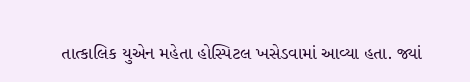તાત્કાલિક યુએન મહેતા હોસ્પિટલ ખસેડવામાં આવ્યા હતા. જ્યાં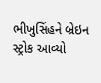ભીખુસિંહને બ્રેઇન સ્ટ્રોક આવ્યો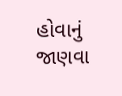હોવાનું જાણવા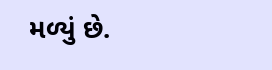મળ્યું છે.